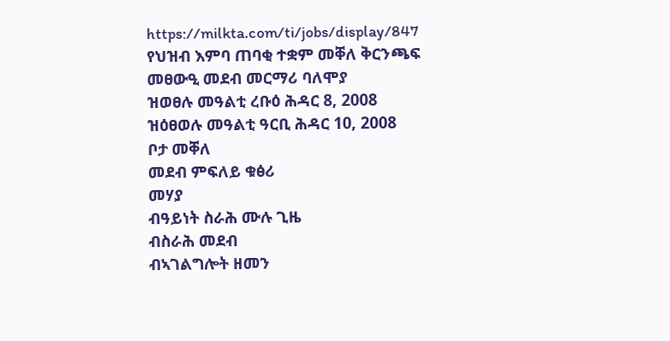https://milkta.com/ti/jobs/display/847
የህዝብ እምባ ጠባቂ ተቋም መቐለ ቅርንጫፍ
መፀውዒ መደብ መርማሪ ባለሞያ
ዝወፀሉ መዓልቲ ረቡዕ ሕዳር 8, 2008
ዝዕፀወሉ መዓልቲ ዓርቢ ሕዳር 10, 2008
ቦታ መቐለ
መደብ ምፍለይ ቁፅሪ
መሃያ
ብዓይነት ስራሕ ሙሉ ጊዜ
ብስራሕ መደብ
ብኣገልግሎት ዘመን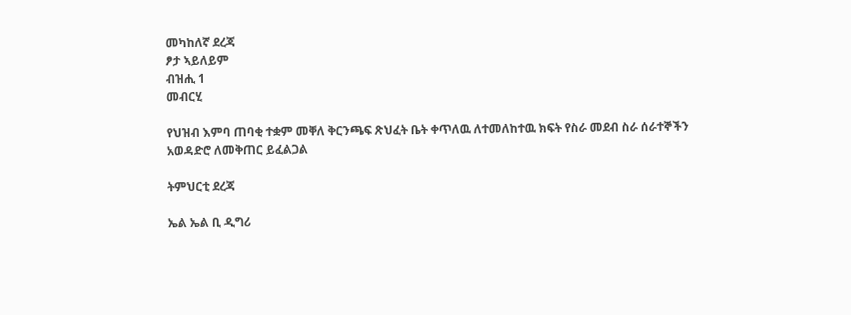መካከለኛ ደረጃ
ፆታ ኣይለይም
ብዝሒ 1
መብርሂ

የህዝብ እምባ ጠባቂ ተቋም መቐለ ቅርንጫፍ ጽህፈት ቤት ቀጥለዉ ለተመለከተዉ ክፍት የስራ መደብ ስራ ሰራተኞችን አወዳድሮ ለመቅጠር ይፈልጋል

ትምህርቲ ደረጃ

ኤል ኤል ቢ ዲግሪ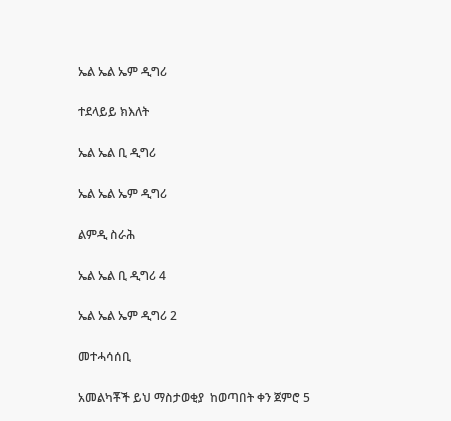ኤል ኤል ኤም ዲግሪ

ተደላይይ ክእለት

ኤል ኤል ቢ ዲግሪ

ኤል ኤል ኤም ዲግሪ

ልምዲ ስራሕ

ኤል ኤል ቢ ዲግሪ 4

ኤል ኤል ኤም ዲግሪ 2

መተሓሳሰቢ

አመልካቾች ይህ ማስታወቂያ  ከወጣበት ቀን ጀምሮ 5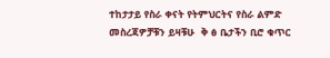ተከታታይ የስራ ቀናት የትምህርትና የስራ ልምድ መስረጃዎቻቹን ይዛቹሁ  ቅ ፅ ቤታችን ቢሮ ቁጥር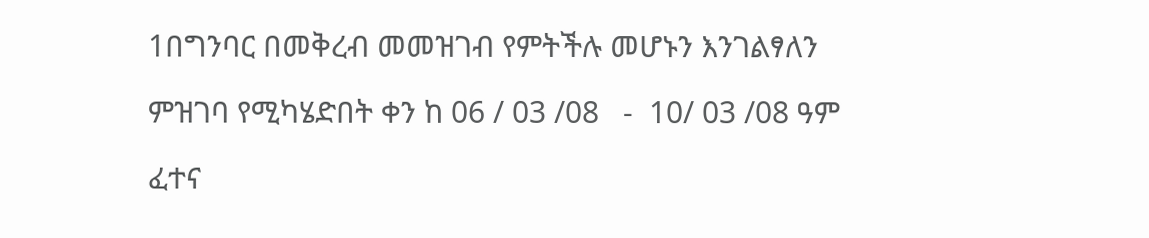1በግንባር በመቅረብ መመዝገብ የምትችሉ መሆኑን እንገልፃለን

ምዝገባ የሚካሄድበት ቀን ከ 06 / 03 /08   -  10/ 03 /08 ዓም

ፈተና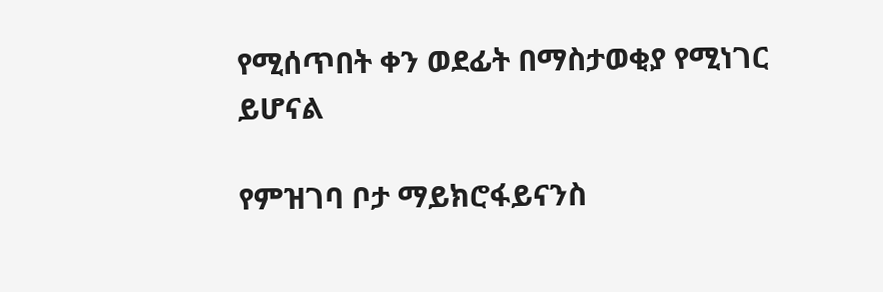የሚሰጥበት ቀን ወደፊት በማስታወቂያ የሚነገር ይሆናል

የምዝገባ ቦታ ማይክሮፋይናንስ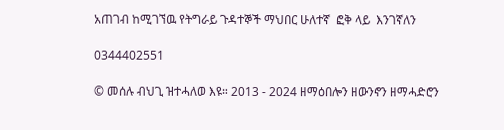አጠገብ ከሚገኘዉ የትግራይ ጉዳተኞች ማህበር ሁለተኛ  ፎቅ ላይ  እንገኛለን

0344402551

© መሰሉ ብህጊ ዝተሓለወ እዩ። 2013 - 2024 ዘማዕበሎን ዘውንኖን ዘማሓድሮን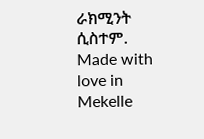ራክሚንት ሲስተም. Made with love in Mekelle